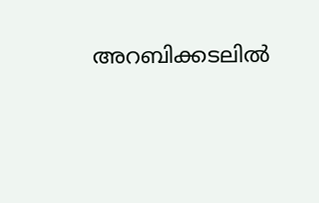അറബിക്കടലിൽ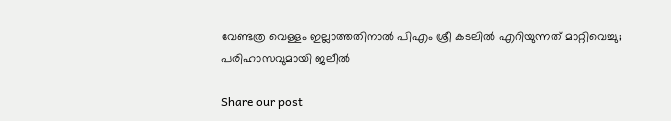വേണ്ടത്ര വെള്ളം ഇല്ലാത്തതിനാൽ പിഎം ശ്രീ കടലിൽ എറിയുന്നത് മാറ്റിവെച്ചു; പരിഹാസവുമായി ജലീൽ

Share our post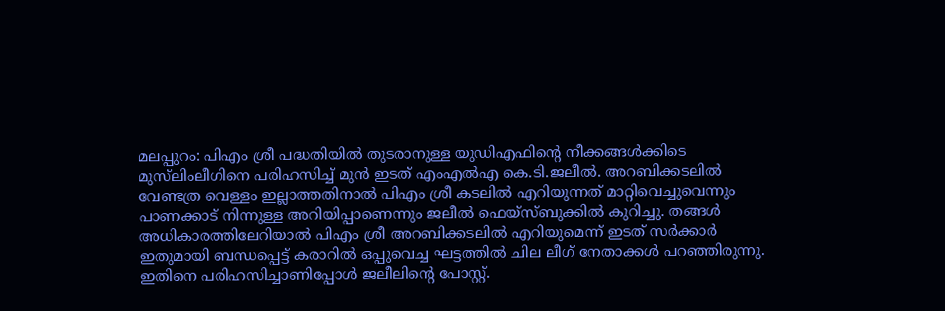മലപ്പുറം: പിഎം ശ്രീ പദ്ധതിയിൽ തുടരാനുള്ള യുഡിഎഫിന്റെ നീക്കങ്ങൾക്കിടെ മുസ്‌ലിംലീഗിനെ പരിഹസിച്ച് മുൻ ഇടത് എംഎൽഎ കെ.ടി.ജലീൽ. അറബിക്കടലിൽ വേണ്ടത്ര വെള്ളം ഇല്ലാത്തതിനാൽ പിഎം ശ്രീ കടലിൽ എറിയുന്നത് മാറ്റിവെച്ചുവെന്നും പാണക്കാട് നിന്നുള്ള അറിയിപ്പാണെന്നും ജലീൽ ഫെയ്‌സ്ബുക്കിൽ കുറിച്ചു. തങ്ങൾ അധികാരത്തിലേറിയാൽ പിഎം ശ്രീ അറബിക്കടലിൽ എറിയുമെന്ന് ഇടത് സർക്കാർ ഇതുമായി ബന്ധപ്പെട്ട് കരാറിൽ ഒപ്പുവെച്ച ഘട്ടത്തിൽ ചില ലീഗ് നേതാക്കൾ പറഞ്ഞിരുന്നു. ഇതിനെ പരിഹസിച്ചാണിപ്പോൾ ജലീലിന്റെ പോസ്റ്റ്.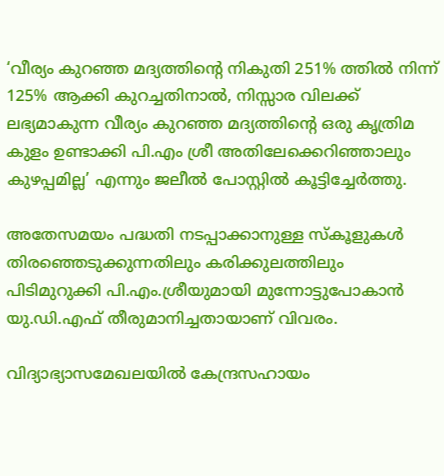‘വീര്യം കുറഞ്ഞ മദ്യത്തിന്റെ നികുതി 251% ത്തിൽ നിന്ന് 125% ആക്കി കുറച്ചതിനാൽ, നിസ്സാര വിലക്ക് ലഭ്യമാകുന്ന വീര്യം കുറഞ്ഞ മദ്യത്തിന്റെ ഒരു കൃത്രിമ കുളം ഉണ്ടാക്കി പി.എം ശ്രീ അതിലേക്കെറിഞ്ഞാലും കുഴപ്പമില്ല’ എന്നും ജലീൽ പോസ്റ്റിൽ കൂട്ടിച്ചേർത്തു.

അതേസമയം പദ്ധതി നടപ്പാക്കാനുള്ള സ്‌കൂളുകൾ തിരഞ്ഞെടുക്കുന്നതിലും കരിക്കുലത്തിലും പിടിമുറുക്കി പി.എം.ശ്രീയുമായി മുന്നോട്ടുപോകാൻ യു.ഡി.എഫ് തീരുമാനിച്ചതായാണ് വിവരം.

വിദ്യാഭ്യാസമേഖലയിൽ കേന്ദ്രസഹായം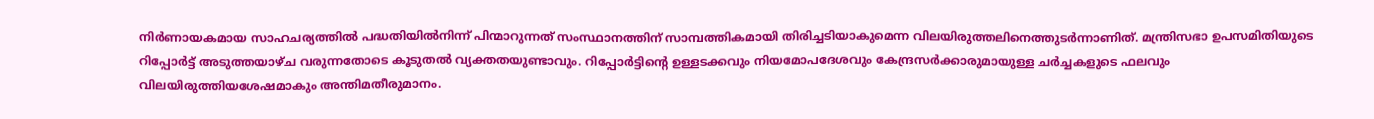നിർണായകമായ സാഹചര്യത്തിൽ പദ്ധതിയിൽനിന്ന് പിന്മാറുന്നത് സംസ്ഥാനത്തിന് സാമ്പത്തികമായി തിരിച്ചടിയാകുമെന്ന വിലയിരുത്തലിനെത്തുടർന്നാണിത്. മന്ത്രിസഭാ ഉപസമിതിയുടെ റിപ്പോർട്ട് അടുത്തയാഴ്ച വരുന്നതോടെ കൂടുതൽ വ്യക്തതയുണ്ടാവും. റിപ്പോർട്ടിന്റെ ഉള്ളടക്കവും നിയമോപദേശവും കേന്ദ്രസർക്കാരുമായുള്ള ചർച്ചകളുടെ ഫലവും വിലയിരുത്തിയശേഷമാകും അന്തിമതീരുമാനം.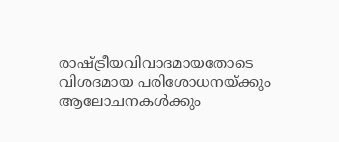രാഷ്ട്രീയവിവാദമായതോടെ വിശദമായ പരിശോധനയ്ക്കും ആലോചനകൾക്കും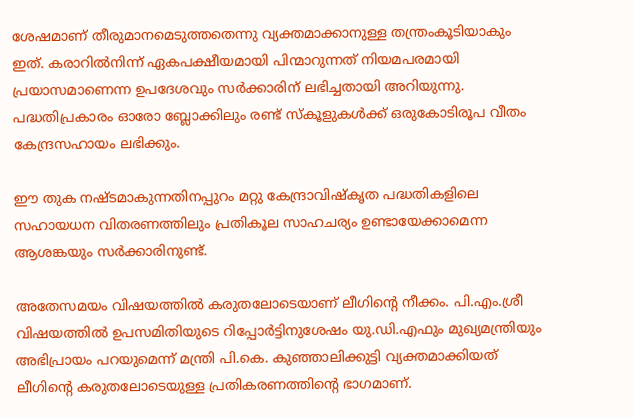ശേഷമാണ് തീരുമാനമെടുത്തതെന്നു വ്യക്തമാക്കാനുള്ള തന്ത്രംകൂടിയാകും ഇത്. കരാറിൽനിന്ന് ഏകപക്ഷീയമായി പിന്മാറുന്നത് നിയമപരമായി പ്രയാസമാണെന്ന ഉപദേശവും സർക്കാരിന് ലഭിച്ചതായി അറിയുന്നു. പദ്ധതിപ്രകാരം ഓരോ ബ്ലോക്കിലും രണ്ട് സ്‌കൂളുകൾക്ക് ഒരുകോടിരൂപ വീതം കേന്ദ്രസഹായം ലഭിക്കും.

ഈ തുക നഷ്ടമാകുന്നതിനപ്പുറം മറ്റു കേന്ദ്രാവിഷ്‌കൃത പദ്ധതികളിലെ സഹായധന വിതരണത്തിലും പ്രതികൂല സാഹചര്യം ഉണ്ടായേക്കാമെന്ന ആശങ്കയും സർക്കാരിനുണ്ട്.

അതേസമയം വിഷയത്തിൽ കരുതലോടെയാണ് ലീഗിന്റെ നീക്കം. പി.എം.ശ്രീ വിഷയത്തിൽ ഉപസമിതിയുടെ റിപ്പോർട്ടിനുശേഷം യു.ഡി.എഫും മുഖ്യമന്ത്രിയും അഭിപ്രായം പറയുമെന്ന് മന്ത്രി പി.കെ. കുഞ്ഞാലിക്കുട്ടി വ്യക്തമാക്കിയത് ലീഗിന്റെ കരുതലോടെയുള്ള പ്രതികരണത്തിന്റെ ഭാഗമാണ്.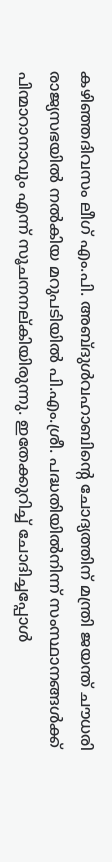കഴിഞ്ഞദിവസം ലീഗ് എം.പി. അബ്ദുൾവഹാബിന്റെ ചോദ്യത്തിന് മന്ത്രി ജയന്ത് ചൗധരി രാജ്യസഭയിൽ നൽകിയ മറുപടിയിൽ പി.എം.ശ്രീ. പദ്ധതിയിൽനിന്ന് സംസ്ഥാനങ്ങൾക്ക് പിന്മാറാനാവും എന്ന് സൂചനനല്കിയിരുന്നു. ഇതേക്കുറിച്ച് ചോദിച്ചപ്പോൾ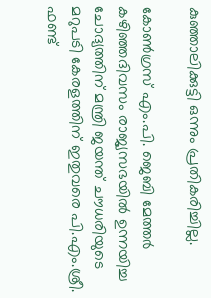കുഞ്ഞാലിക്കുട്ടി ഒന്നും പ്രതികരിച്ചില്ല.

കോൺഗ്രസ് എം.പി. ജെബി മേത്തർ കഴിഞ്ഞദിവസം രാജ്യസഭയിൽ ഉന്നയിച്ച ചോദ്യത്തിന് മന്ത്രി ജയന്ത് ചൗധരിയുടെ മറുപടി കേരളത്തിന് ഇതുവരെ പി.എം.ശ്രീ. ഫണ്ട്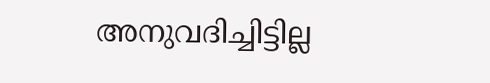അനുവദിച്ചിട്ടില്ല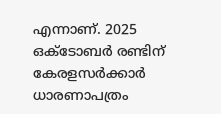എന്നാണ്. 2025 ഒക്ടോബർ രണ്ടിന് കേരളസർക്കാർ ധാരണാപത്രം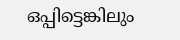ഒപ്പിട്ടെങ്കിലും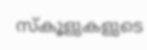സ്‌കൂളുകളുടെ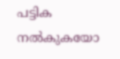പട്ടിക നൽകുകയോ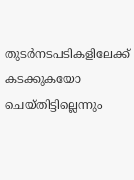തുടർനടപടികളിലേക്ക് കടക്കുകയോ ചെയ്തിട്ടില്ലെന്നും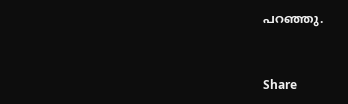പറഞ്ഞു.


Share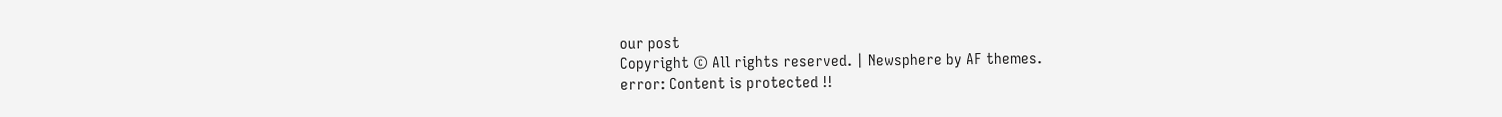our post
Copyright © All rights reserved. | Newsphere by AF themes.
error: Content is protected !!